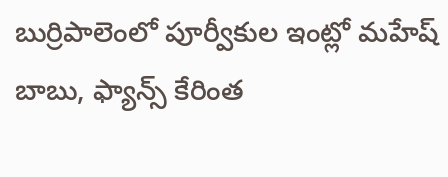బుర్రిపాలెంలో పూర్వీకుల ఇంట్లో మహేష్ బాబు, ఫ్యాన్స్ కేరింత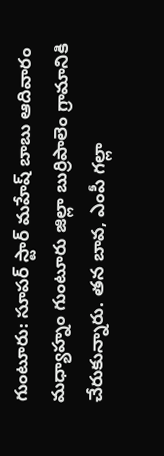గుంటూరు: సూపర్ స్టార్ మహేష్ బాబు ఆదివారం మధ్యాహ్నం గుంటూరు జిల్లా బుర్రిపాలెం గ్రామానికి చేరుకున్నారు. తన బావ, ఎంపీ గల్లా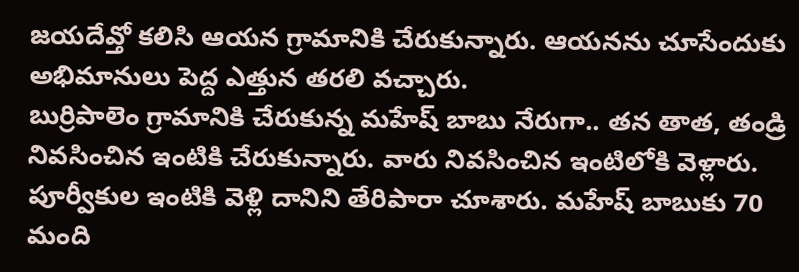జయదేవ్తో కలిసి ఆయన గ్రామానికి చేరుకున్నారు. ఆయనను చూసేందుకు అభిమానులు పెద్ద ఎత్తున తరలి వచ్చారు.
బుర్రిపాలెం గ్రామానికి చేరుకున్న మహేష్ బాబు నేరుగా.. తన తాత, తండ్రి నివసించిన ఇంటికి చేరుకున్నారు. వారు నివసించిన ఇంటిలోకి వెళ్లారు. పూర్వీకుల ఇంటికి వెళ్లి దానిని తేరిపారా చూశారు. మహేష్ బాబుకు 70 మంది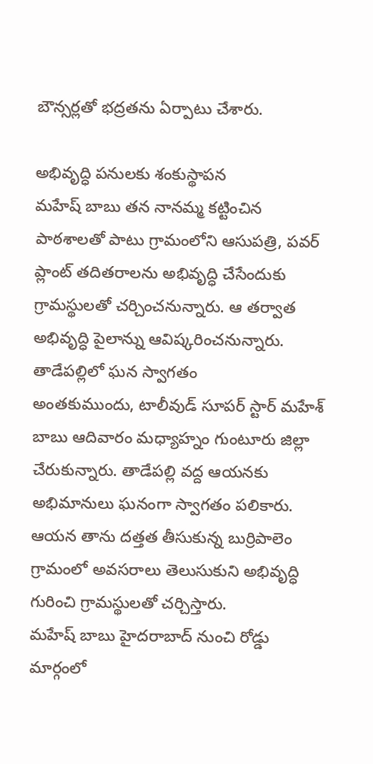బౌన్సర్లతో భద్రతను ఏర్పాటు చేశారు.

అభివృద్ధి పనులకు శంకుస్థాపన
మహేష్ బాబు తన నానమ్మ కట్టించిన పాఠశాలతో పాటు గ్రామంలోని ఆసుపత్రి, పవర్ ప్లాంట్ తదితరాలను అభివృద్ధి చేసేందుకు గ్రామస్థులతో చర్చించనున్నారు. ఆ తర్వాత అభివృద్ధి పైలాన్ను ఆవిష్కరించనున్నారు.
తాడేపల్లిలో ఘన స్వాగతం
అంతకుముందు, టాలీవుడ్ సూపర్ స్టార్ మహేశ్ బాబు ఆదివారం మధ్యాహ్నం గుంటూరు జిల్లా చేరుకున్నారు. తాడేపల్లి వద్ద ఆయనకు అభిమానులు ఘనంగా స్వాగతం పలికారు. ఆయన తాను దత్తత తీసుకున్న బుర్రిపాలెం గ్రామంలో అవసరాలు తెలుసుకుని అభివృద్ధి గురించి గ్రామస్థులతో చర్చిస్తారు.
మహేష్ బాబు హైదరాబాద్ నుంచి రోడ్డు మార్గంలో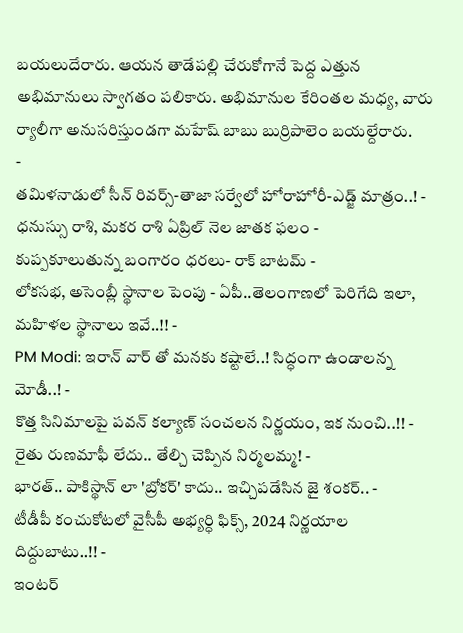బయలుదేరారు. ఆయన తాడేపల్లి చేరుకోగానే పెద్ద ఎత్తున అభిమానులు స్వాగతం పలికారు. అభిమానుల కేరింతల మధ్య, వారు ర్యాలీగా అనుసరిస్తుండగా మహేష్ బాబు బుర్రిపాలెం బయల్దేరారు.
-
తమిళనాడులో సీన్ రివర్స్-తాజా సర్వేలో హోరాహోరీ-ఎడ్జ్ మాత్రం..! -
ధనుస్సు రాశి, మకర రాశి ఏప్రిల్ నెల జాతక ఫలం -
కుప్పకూలుతున్న బంగారం ధరలు- రాక్ బాటమ్ -
లోకసభ, అసెంబ్లీ స్థానాల పెంపు - ఏపీ..తెలంగాణలో పెరిగేది ఇలా, మహిళల స్థానాలు ఇవే..!! -
PM Modi: ఇరాన్ వార్ తో మనకు కష్టాలే..! సిద్ధంగా ఉండాలన్న మోడీ..! -
కొత్త సినిమాలపై పవన్ కల్యాణ్ సంచలన నిర్ణయం, ఇక నుంచి..!! -
రైతు రుణమాఫీ లేదు.. తేల్చి చెప్పిన నిర్మలమ్మ! -
భారత్.. పాకిస్థాన్ లా 'బ్రోకర్' కాదు.. ఇచ్చిపడేసిన జై శంకర్.. -
టీడీపీ కంచుకోటలో వైసీపీ అభ్యర్ధి ఫిక్స్, 2024 నిర్ణయాల దిద్దుబాటు..!! -
ఇంటర్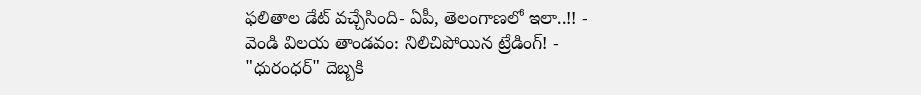ఫలితాల డేట్ వచ్చేసింది- ఏపీ, తెలంగాణలో ఇలా..!! -
వెండి విలయ తాండవం: నిలిచిపోయిన ట్రేడింగ్! -
"ధురంధర్" దెబ్బకి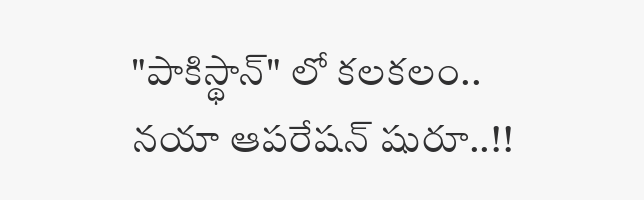"పాకిస్థాన్" లో కలకలం.. నయా ఆపరేషన్ షురూ..!!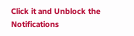Click it and Unblock the Notifications